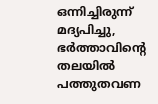ഒന്നിച്ചിരുന്ന് മദ്യപിച്ചു, ഭര്‍ത്താവിന്റെ തലയില്‍ പത്തുതവണ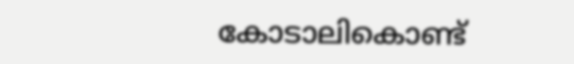കോടാലികൊണ്ട്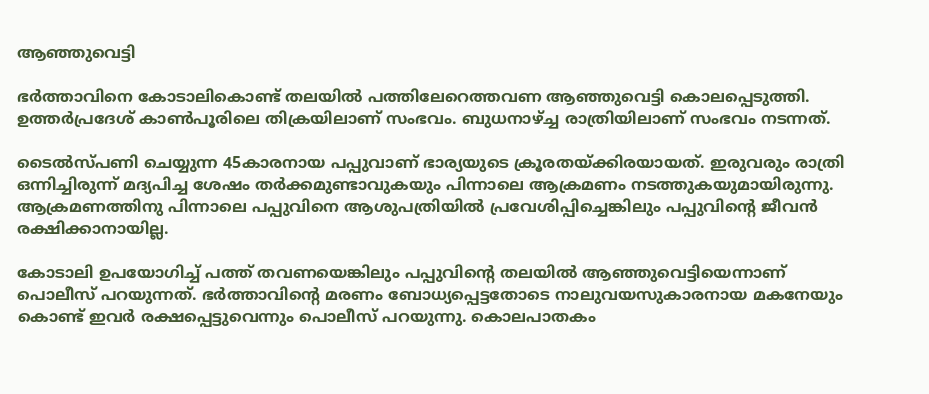ആഞ്ഞുവെട്ടി

ഭര്‍ത്താവിനെ കോടാലികൊണ്ട് തലയില്‍ പത്തിലേറെത്തവണ ആഞ്ഞുവെട്ടി കൊലപ്പെടുത്തി. ഉത്തര്‍പ്രദേശ് കാണ്‍പൂരിലെ തിക്രയിലാണ് സംഭവം. ബുധനാഴ്ച്ച രാത്രിയിലാണ് സംഭവം നടന്നത്.

ടൈല്‍സ്‌പണി ചെയ്യുന്ന 45കാരനായ പപ്പുവാണ് ഭാര്യയുടെ ക്രൂരതയ്ക്കിരയായത്. ഇരുവരും രാത്രി ഒന്നിച്ചിരുന്ന് മദ്യപിച്ച ശേഷം തര്‍ക്കമുണ്ടാവുകയും പിന്നാലെ ആക്രമണം നടത്തുകയുമായിരുന്നു. ആക്രമണത്തിനു പിന്നാലെ പപ്പുവിനെ ആശുപത്രിയില്‍ പ്രവേശിപ്പിച്ചെങ്കിലും പപ്പുവിന്റെ ജീവന്‍ രക്ഷിക്കാനായില്ല.

കോടാലി ഉപയോഗിച്ച് പത്ത് തവണയെങ്കിലും പപ്പുവിന്റെ തലയില്‍ ആഞ്ഞുവെട്ടിയെന്നാണ് പൊലീസ് പറയുന്നത്. ഭര്‍ത്താവിന്റെ മരണം ബോധ്യപ്പെട്ടതോടെ നാലുവയസുകാരനായ മകനേയും കൊണ്ട് ഇവര്‍ രക്ഷപ്പെട്ടുവെന്നും പൊലീസ് പറയുന്നു. കൊലപാതകം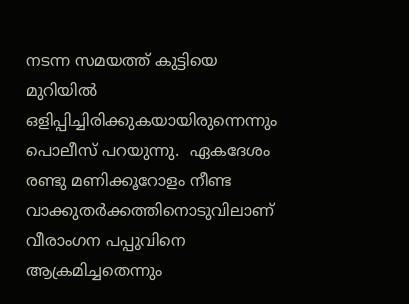നടന്ന സമയത്ത് കുട്ടിയെ മുറിയില്‍ ഒളിപ്പിച്ചിരിക്കുകയായിരുന്നെന്നും പൊലീസ് പറയുന്നു.  ഏകദേശം രണ്ടു മണിക്കൂറോളം നീണ്ട വാക്കുതര്‍ക്കത്തിനൊടുവിലാണ് വീരാംഗന പപ്പുവിനെ ആക്രമിച്ചതെന്നും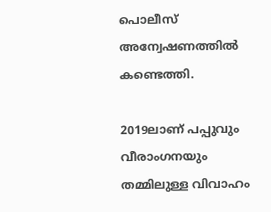പൊലീസ് അന്വേഷണത്തില്‍ കണ്ടെത്തി.

2019ലാണ് പപ്പുവും വീരാംഗനയും തമ്മിലുള്ള വിവാഹം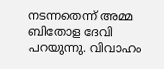നടന്നതെന്ന് അമ്മ ബിതോള ദേവി പറയുന്നു. വിവാഹം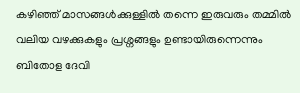കഴിഞ്ഞ് മാസങ്ങള്‍ക്കുള്ളില്‍ തന്നെ ഇരുവരും തമ്മില്‍ വലിയ വഴക്കുകളും പ്രശ്നങ്ങളും ഉണ്ടായിരുന്നെന്നും ബിതോള ദേവി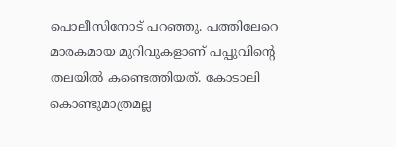പൊലീസിനോട് പറഞ്ഞു. പത്തിലേറെ മാരകമായ മുറിവുകളാണ് പപ്പുവിന്റെ തലയില്‍ കണ്ടെത്തിയത്. കോടാലി കൊണ്ടുമാത്രമല്ല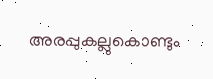അരപ്പുകല്ലുകൊണ്ടും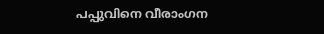പപ്പുവിനെ വീരാംഗന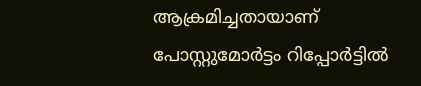ആക്രമിച്ചതായാണ് പോസ്റ്റുമോര്‍ട്ടം റിപ്പോര്‍ട്ടില്‍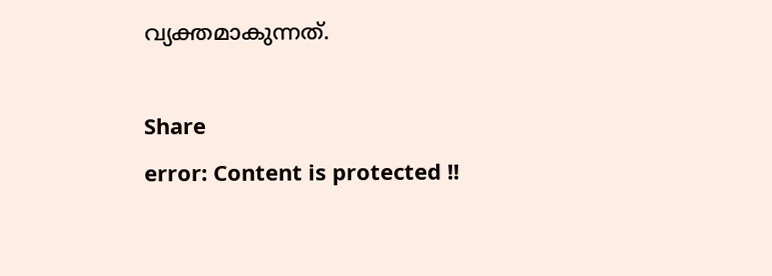വ്യക്തമാകുന്നത്.

Share
error: Content is protected !!